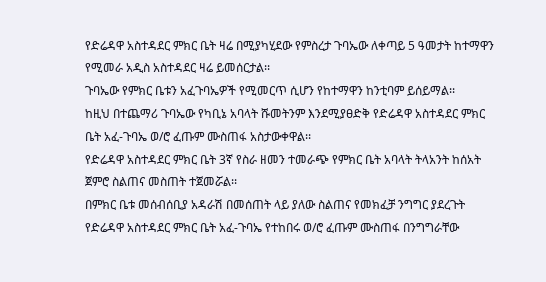የድሬዳዋ አስተዳደር ምክር ቤት ዛሬ በሚያካሂደው የምስረታ ጉባኤው ለቀጣይ 5 ዓመታት ከተማዋን የሚመራ አዲስ አስተዳደር ዛሬ ይመሰርታል፡፡
ጉባኤው የምክር ቤቱን አፈጉባኤዎች የሚመርጥ ሲሆን የከተማዋን ከንቲባም ይሰይማል፡፡
ከዚህ በተጨማሪ ጉባኤው የካቢኔ አባላት ሹመትንም እንደሚያፀድቅ የድሬዳዋ አስተዳደር ምክር ቤት አፈ-ጉባኤ ወ/ሮ ፈጡም ሙስጠፋ አስታውቀዋል፡፡
የድሬዳዋ አስተዳደር ምክር ቤት 3ኛ የስራ ዘመን ተመራጭ የምክር ቤት አባላት ትላአንት ከሰአት ጀምሮ ስልጠና መስጠት ተጀመሯል፡፡
በምክር ቤቱ መሰብሰቢያ አዳራሽ በመሰጠት ላይ ያለው ስልጠና የመክፈቻ ንግግር ያደረጉት የድሬዳዋ አስተዳደር ምክር ቤት አፈ-ጉባኤ የተከበሩ ወ/ሮ ፈጡም ሙስጠፋ በንግግራቸው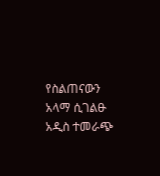የስልጠናውን አላማ ሲገልፁ አዲስ ተመራጭ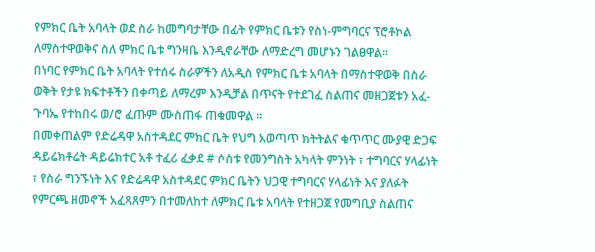የምክር ቤት አባላት ወደ ስራ ከመግባታቸው በፊት የምክር ቤቱን የስነ-ምግባርና ፕሮቶኮል ለማስተዋወቅና ስለ ምክር ቤቱ ግንዛቤ እንዲኖራቸው ለማድረግ መሆኑን ገልፀዋል፡፡
በነባር የምክር ቤት አባላት የተሰሩ ስራዎችን ለአዲስ የምክር ቤቱ አባላት በማስተዋወቅ በስራ ወቅት የታዩ ክፍተቶችን በቀጣይ ለማረም እንዲቻል በጥናት የተደገፈ ስልጠና መዘጋጀቱን አፈ-ጉባኤ የተከበሩ ወ/ሮ ፈጡም ሙስጠፋ ጠቁመዋል ፡፡
በመቀጠልም የድሬዳዋ አስተዳደር ምክር ቤት የህግ አወጣጥ ክትትልና ቁጥጥር ሙያዊ ድጋፍ ዳይሬክቶሬት ዳይሬክተር አቶ ተፈሪ ፈቃደ # ሶስቱ የመንግስት አካላት ምንነት ፣ ተግባርና ሃላፊነት ፣ የስራ ግንኙነት እና የድሬዳዋ አስተዳደር ምክር ቤትን ህጋዊ ተግባርና ሃላፊነት እና ያለፉት የምርጫ ዘመኖች አፈጻጸምን በተመለከተ ለምክር ቤቱ አባላት የተዘጋጀ የመግቢያ ስልጠና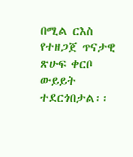በሚል ርእስ የተዘጋጀ ጥናታዊ ጽሁፍ ቀርቦ ውይይት ተደርጎበታል፡፡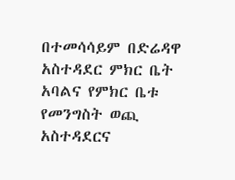በተመሳሳይም በድሬዳዋ አስተዳደር ምክር ቤት አባልና የምክር ቤቱ የመንግስት ወጪ አስተዳደርና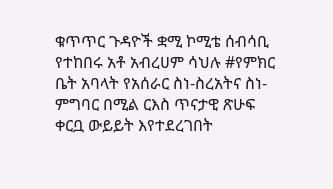ቁጥጥር ጉዳዮች ቋሚ ኮሚቴ ሰብሳቢ የተከበሩ አቶ አብረሀም ሳህሉ #የምክር ቤት አባላት የአሰራር ስነ-ስረአትና ስነ-ምግባር በሚል ርእስ ጥናታዊ ጽሁፍ ቀርቧ ውይይት እየተደረገበት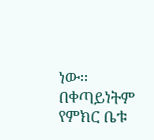ነው፡፡
በቀጣይነትም የምክር ቤቱ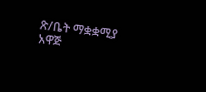ጽ/ቤት ማቋቋሚያ አዋጅ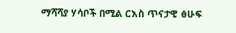ማሻሻያ ሃሳቦች በሚል ርእስ ጥናታዊ ፅሁፍ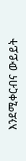እንደሚቀርብና ውይይት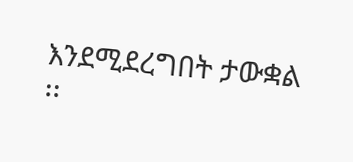እንደሚደረግበት ታውቋል ፡፡